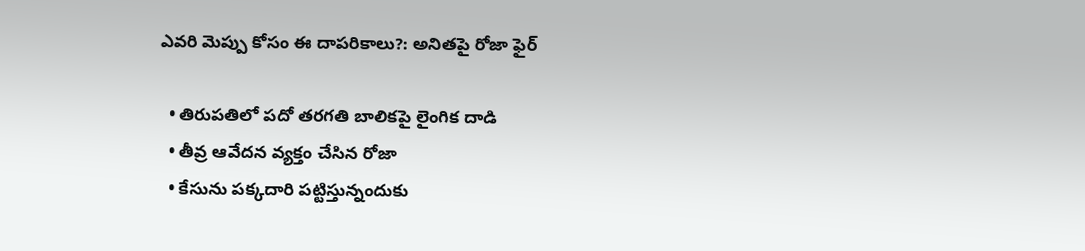ఎవరి మెప్పు కోసం ఈ దాపరికాలు?: అనితపై రోజా ఫైర్

  • తిరుపతిలో పదో తరగతి బాలికపై లైంగిక దాడి
  • తీవ్ర ఆవేదన వ్యక్తం చేసిన రోజా
  • కేసును పక్కదారి పట్టిస్తున్నందుకు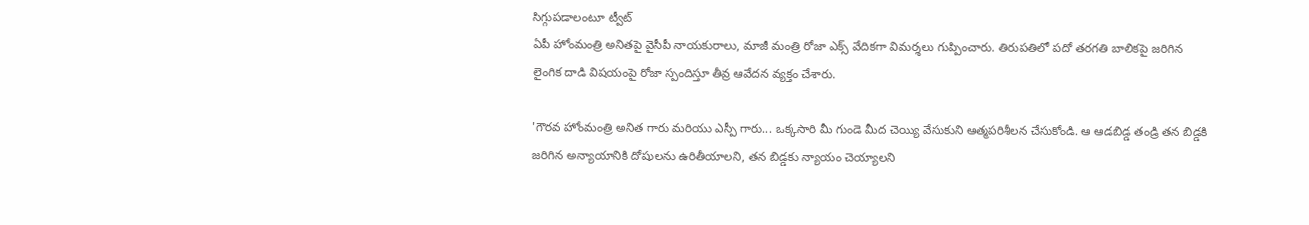సిగ్గుపడాలంటూ ట్వీట్
ఏపీ హోంమంత్రి అనితపై వైసీపీ నాయకురాలు, మాజీ మంత్రి రోజా ఎక్స్ వేదికగా విమర్శలు గుప్పించారు. తిరుపతిలో పదో తరగతి బాలికపై జరిగిన లైంగిక దాడి విషయంపై రోజా స్పందిస్తూ తీవ్ర ఆవేదన వ్యక్తం చేశారు.

'గౌరవ హోంమంత్రి అనిత గారు మరియు ఎస్పీ గారు... ఒక్కసారి మీ గుండె మీద చెయ్యి వేసుకుని ఆత్మపరిశీలన చేసుకోండి. ఆ ఆడబిడ్డ తండ్రి తన బిడ్డకి జరిగిన అన్యాయానికి దోషులను ఉరితీయాలని, తన బిడ్డకు న్యాయం చెయ్యాలని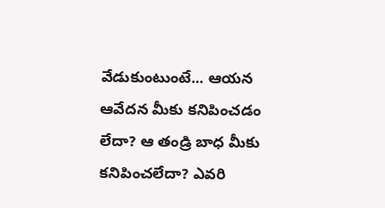వేడుకుంటుంటే... ఆయన ఆవేదన మీకు కనిపించడం లేదా? ఆ తండ్రి బాధ మీకు కనిపించలేదా? ఎవరి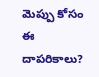మెప్పు కోసం ఈ దాపరికాలు?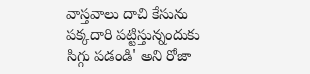వాస్తవాలు దాచి కేసును పక్కదారి పట్టిస్తున్నందుకు సిగ్గు పడండి' అని రోజా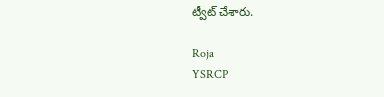ట్వీట్ చేశారు.

Roja
YSRCP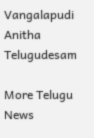Vangalapudi Anitha
Telugudesam

More Telugu News